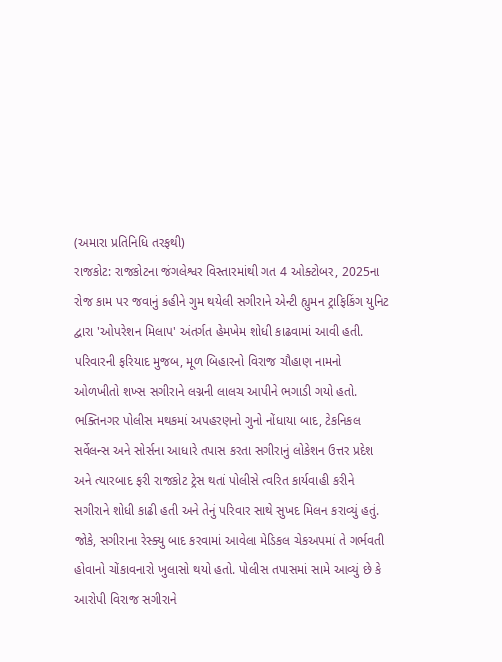(અમારા પ્રતિનિધિ તરફથી)
રાજકોટ: રાજકોટના જંગલેશ્વર વિસ્તારમાંથી ગત 4 ઓક્ટોબર, 2025ના રોજ કામ પર જવાનું કહીને ગુમ થયેલી સગીરાને એન્ટી હ્યુમન ટ્રાફિકિંગ યુનિટ દ્વારા 'ઓપરેશન મિલાપ' અંતર્ગત હેમખેમ શોધી કાઢવામાં આવી હતી. પરિવારની ફરિયાદ મુજબ, મૂળ બિહારનો વિરાજ ચૌહાણ નામનો ઓળખીતો શખ્સ સગીરાને લગ્નની લાલચ આપીને ભગાડી ગયો હતો. ભક્તિનગર પોલીસ મથકમાં અપહરણનો ગુનો નોંધાયા બાદ, ટેકનિકલ સર્વેલન્સ અને સોર્સના આધારે તપાસ કરતા સગીરાનું લોકેશન ઉત્તર પ્રદેશ અને ત્યારબાદ ફરી રાજકોટ ટ્રેસ થતાં પોલીસે ત્વરિત કાર્યવાહી કરીને સગીરાને શોધી કાઢી હતી અને તેનું પરિવાર સાથે સુખદ મિલન કરાવ્યું હતું.
જોકે, સગીરાના રેસ્ક્યુ બાદ કરવામાં આવેલા મેડિકલ ચેકઅપમાં તે ગર્ભવતી હોવાનો ચોંકાવનારો ખુલાસો થયો હતો. પોલીસ તપાસમાં સામે આવ્યું છે કે આરોપી વિરાજ સગીરાને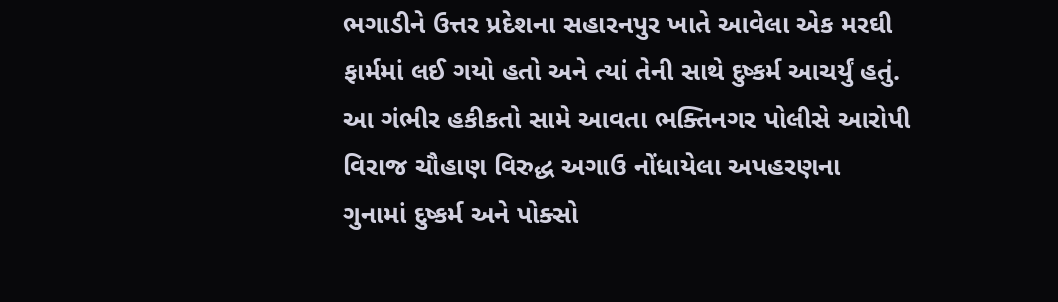ભગાડીને ઉત્તર પ્રદેશના સહારનપુર ખાતે આવેલા એક મરઘી ફાર્મમાં લઈ ગયો હતો અને ત્યાં તેની સાથે દુષ્કર્મ આચર્યું હતું. આ ગંભીર હકીકતો સામે આવતા ભક્તિનગર પોલીસે આરોપી વિરાજ ચૌહાણ વિરુદ્ધ અગાઉ નોંધાયેલા અપહરણના ગુનામાં દુષ્કર્મ અને પોક્સો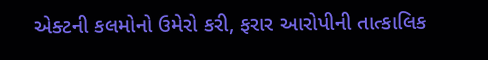એક્ટની કલમોનો ઉમેરો કરી, ફરાર આરોપીની તાત્કાલિક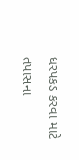ધરપકડ કરવા માટે તપાસના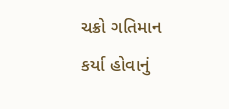ચક્રો ગતિમાન કર્યા હોવાનું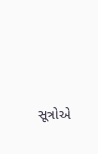સૂત્રોએ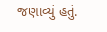જણાવ્યું હતું.